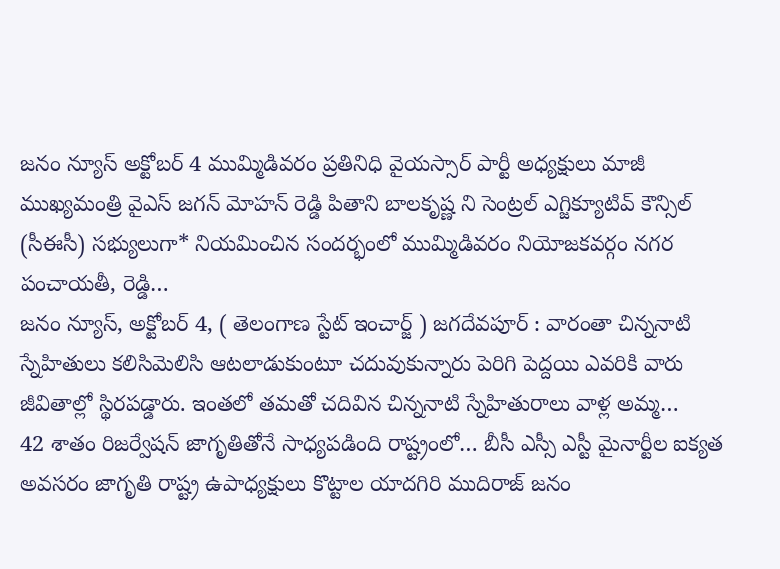జనం న్యూస్ అక్టోబర్ 4 ముమ్మిడివరం ప్రతినిధి వైయస్సార్ పార్టీ అధ్యక్షులు మాజీ ముఖ్యమంత్రి వైఎస్ జగన్ మోహన్ రెడ్డి పితాని బాలకృష్ణ ని సెంట్రల్ ఎగ్జిక్యూటివ్ కౌన్సిల్ (సీఈసీ) సభ్యులుగా* నియమించిన సందర్భంలో ముమ్మిడివరం నియోజకవర్గం నగర పంచాయతీ, రెడ్డి…
జనం న్యూస్, అక్టోబర్ 4, ( తెలంగాణ స్టేట్ ఇంచార్జ్ ) జగదేవపూర్ : వారంతా చిన్ననాటి స్నేహితులు కలిసిమెలిసి ఆటలాడుకుంటూ చదువుకున్నారు పెరిగి పెద్దయి ఎవరికి వారు జీవితాల్లో స్థిరపడ్డారు. ఇంతలో తమతో చదివిన చిన్ననాటి స్నేహితురాలు వాళ్ల అమ్మ…
42 శాతం రిజర్వేషన్ జాగృతితోనే సాధ్యపడింది రాష్ట్రంలో… బీసీ ఎస్సీ ఎస్టీ మైనార్టీల ఐక్యత అవసరం జాగృతి రాష్ట్ర ఉపాధ్యక్షులు కొట్టాల యాదగిరి ముదిరాజ్ జనం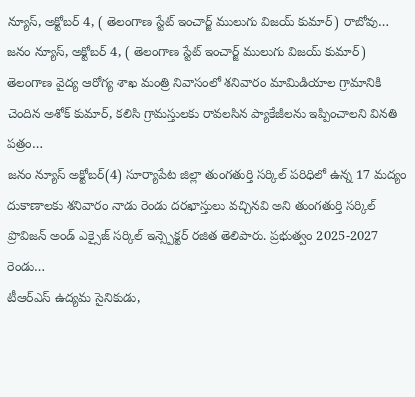న్యూస్, అక్టోబర్ 4, ( తెలంగాణ స్టేట్ ఇంచార్జ్ ములుగు విజయ్ కుమార్) రాబోవు…
జనం న్యూస్, అక్టోబర్ 4, ( తెలంగాణ స్టేట్ ఇంచార్జ్ ములుగు విజయ్ కుమార్) తెలంగాణ వైద్య ఆరోగ్య శాఖ మంత్రి నివాసంలో శనివారం మామిడియాల గ్రామానికి చెందిన అశోక్ కుమార్, కలిసి గ్రామస్తులకు రావలసిన ప్యాకేజీలను ఇప్పించాలని వినతి పత్రం…
జనం న్యూస్ అక్టోబర్(4) సూర్యాపేట జిల్లా తుంగతుర్తి సర్కిల్ పరిధిలో ఉన్న 17 మద్యం దుకాణాలకు శనివారం నాడు రెండు దరఖాస్తులు వచ్చినవి అని తుంగతుర్తి సర్కిల్ ప్రొవిజన్ అండ్ ఎక్సైజ్ సర్కిల్ ఇన్స్పెక్టర్ రజిత తెలిపారు. ప్రభుత్వం 2025-2027 రెండు…
టీఆర్ఎస్ ఉద్యమ సైనికుడు,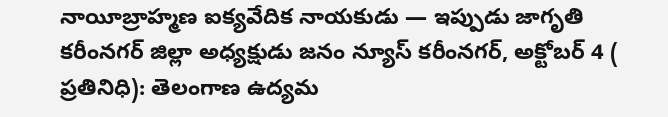నాయీబ్రాహ్మణ ఐక్యవేదిక నాయకుడు — ఇప్పుడు జాగృతి కరీంనగర్ జిల్లా అధ్యక్షుడు జనం న్యూస్ కరీంనగర్, అక్టోబర్ 4 ( ప్రతినిధి): తెలంగాణ ఉద్యమ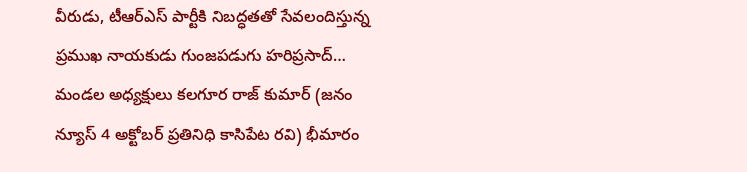వీరుడు, టీఆర్ఎస్ పార్టీకి నిబద్ధతతో సేవలందిస్తున్న ప్రముఖ నాయకుడు గుంజపడుగు హరిప్రసాద్…
మండల అధ్యక్షులు కలగూర రాజ్ కుమార్ (జనం న్యూస్ 4 అక్టోబర్ ప్రతినిధి కాసిపేట రవి) భీమారం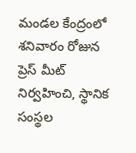మండల కేంద్రంలో శనివారం రోజున ప్రెస్ మీట్ నిర్వహించి, స్థానిక సంస్థల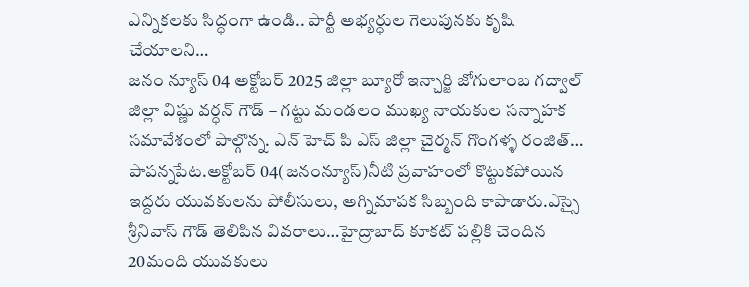ఎన్నికలకు సిద్ధంగా ఉండి.. పార్టీ అభ్యర్ధుల గెలుపునకు కృషి చేయాలని…
జనం న్యూస్ 04 అక్టోబర్ 2025 జిల్లా బ్యూరో ఇన్చార్జి జోగులాంబ గద్వాల్ జిల్లా విష్ణు వర్ధన్ గౌడ్ – గట్టు మండలం ముఖ్య నాయకుల సన్నాహక సమావేశంలో పాల్గొన్న. ఎన్ హెచ్ పి ఎస్ జిల్లా చైర్మన్ గొంగళ్ళ రంజిత్…
పాపన్నపేట.అక్టోబర్ 04(జనంన్యూస్)నీటి ప్రవాహంలో కొట్టుకపోయిన ఇద్దరు యువకులను పోలీసులు, అగ్నిమాపక సిబ్బంది కాపాడారు.ఎస్సై శ్రీనివాస్ గౌడ్ తెలిపిన వివరాలు…హైద్రాబాద్ కూకట్ పల్లికి చెందిన 20మంది యువకులు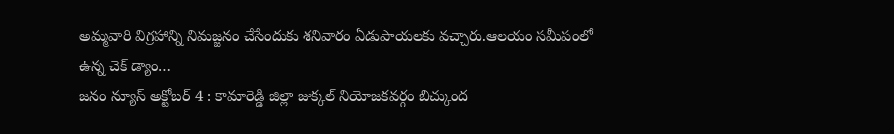అమ్మవారి విగ్రహాన్ని నిమజ్జనం చేసేందుకు శనివారం ఏడుపాయలకు వచ్చారు.ఆలయం సమీపంలో ఉన్న చెక్ డ్యాం…
జనం న్యూస్ అక్టోబర్ 4 : కామారెడ్డి జిల్లా జుక్కల్ నియోజకవర్గం బిచ్కుంద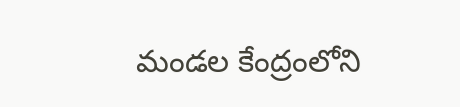మండల కేంద్రంలోని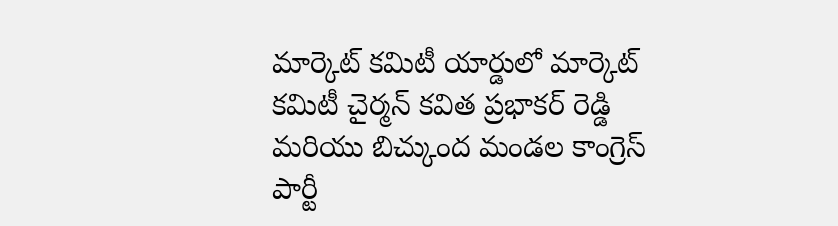మార్కెట్ కమిటీ యార్డులో మార్కెట్ కమిటీ చైర్మన్ కవిత ప్రభాకర్ రెడ్డి మరియు బిచ్కుంద మండల కాంగ్రెస్ పార్టీ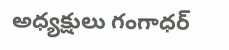అధ్యక్షులు గంగాధర్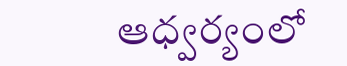ఆధ్వర్యంలో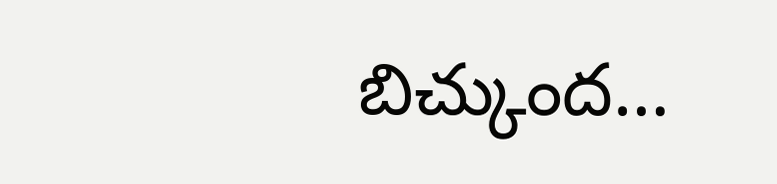బిచ్కుంద…